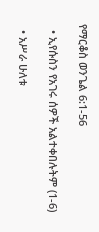የማርቆስ ወንጌል 6:1-56

  • ኢየሱስን የአገሩ ሰዎች አልተቀበሉትም (1-6)

  • አሥራ ሁለቱ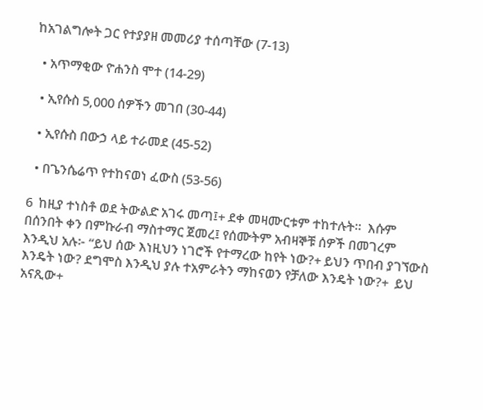ከአገልግሎት ጋር የተያያዘ መመሪያ ተሰጣቸው (7-13)

  • አጥማቂው ዮሐንስ ሞተ (14-29)

  • ኢየሱስ 5,000 ሰዎችን መገበ (30-44)

  • ኢየሱስ በውኃ ላይ ተራመደ (45-52)

  • በጌንሴሬጥ የተከናወነ ፈውስ (53-56)

6  ከዚያ ተነስቶ ወደ ትውልድ አገሩ መጣ፤+ ደቀ መዛሙርቱም ተከተሉት።  እሱም በሰንበት ቀን በምኩራብ ማስተማር ጀመረ፤ የሰሙትም አብዛኞቹ ሰዎች በመገረም እንዲህ አሉ፦ “ይህ ሰው እነዚህን ነገሮች የተማረው ከየት ነው?+ ይህን ጥበብ ያገኘውስ እንዴት ነው? ደግሞስ እንዲህ ያሉ ተአምራትን ማከናወን የቻለው እንዴት ነው?+  ይህ አናጺው+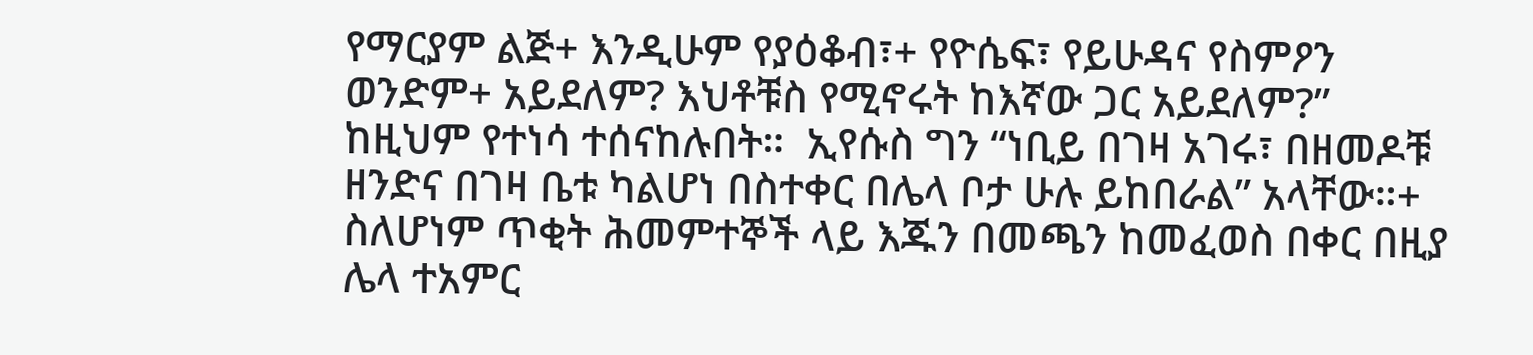የማርያም ልጅ+ እንዲሁም የያዕቆብ፣+ የዮሴፍ፣ የይሁዳና የስምዖን ወንድም+ አይደለም? እህቶቹስ የሚኖሩት ከእኛው ጋር አይደለም?” ከዚህም የተነሳ ተሰናከሉበት።  ኢየሱስ ግን “ነቢይ በገዛ አገሩ፣ በዘመዶቹ ዘንድና በገዛ ቤቱ ካልሆነ በስተቀር በሌላ ቦታ ሁሉ ይከበራል” አላቸው።+  ስለሆነም ጥቂት ሕመምተኞች ላይ እጁን በመጫን ከመፈወስ በቀር በዚያ ሌላ ተአምር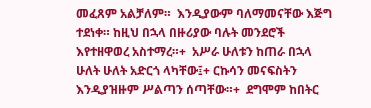መፈጸም አልቻለም።  እንዲያውም ባለማመናቸው እጅግ ተደነቀ። ከዚህ በኋላ በዙሪያው ባሉት መንደሮች እየተዘዋወረ አስተማረ።+  አሥራ ሁለቱን ከጠራ በኋላ ሁለት ሁለት አድርጎ ላካቸው፤+ ርኩሳን መናፍስትን እንዲያዝዙም ሥልጣን ሰጣቸው።+  ደግሞም ከበትር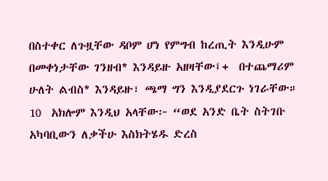በስተቀር ለጉዟቸው ዳቦም ሆነ የምግብ ከረጢት እንዲሁም በመቀነታቸው ገንዘብ* እንዳይዙ አዘዛቸው፤+  በተጨማሪም ሁለት ልብስ* እንዳይዙ፣ ጫማ ግን እንዲያደርጉ ነገራቸው። 10  አክሎም እንዲህ አላቸው፦ “ወደ አንድ ቤት ስትገቡ አካባቢውን ለቃችሁ እስክትሄዱ ድረስ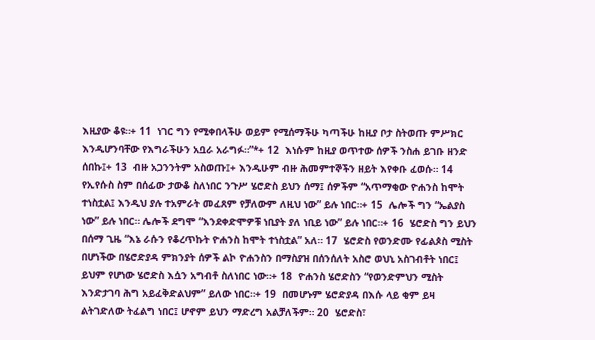እዚያው ቆዩ።+ 11  ነገር ግን የሚቀበላችሁ ወይም የሚሰማችሁ ካጣችሁ ከዚያ ቦታ ስትወጡ ምሥክር እንዲሆንባቸው የእግራችሁን አቧራ አራግፉ።”*+ 12  እነሱም ከዚያ ወጥተው ሰዎች ንስሐ ይገቡ ዘንድ ሰበኩ፤+ 13  ብዙ አጋንንትም አስወጡ፤+ እንዲሁም ብዙ ሕመምተኞችን ዘይት እየቀቡ ፈወሱ። 14  የኢየሱስ ስም በሰፊው ታውቆ ስለነበር ንጉሥ ሄሮድስ ይህን ሰማ፤ ሰዎችም “አጥማቂው ዮሐንስ ከሞት ተነስቷል፤ እንዲህ ያሉ ተአምራት መፈጸም የቻለውም ለዚህ ነው” ይሉ ነበር።+ 15  ሌሎች ግን “ኤልያስ ነው” ይሉ ነበር። ሌሎች ደግሞ “እንደቀድሞዎቹ ነቢያት ያለ ነቢይ ነው” ይሉ ነበር።+ 16  ሄሮድስ ግን ይህን በሰማ ጊዜ “እኔ ራሱን የቆረጥኩት ዮሐንስ ከሞት ተነስቷል” አለ። 17  ሄሮድስ የወንድሙ የፊልጶስ ሚስት በሆነችው በሄሮድያዳ ምክንያት ሰዎች ልኮ ዮሐንስን በማስያዝ በሰንሰለት አስሮ ወህኒ አስገብቶት ነበር፤ ይህም የሆነው ሄሮድስ እሷን አግብቶ ስለነበር ነው።+ 18  ዮሐንስ ሄሮድስን “የወንድምህን ሚስት እንድታገባ ሕግ አይፈቅድልህም” ይለው ነበር።+ 19  በመሆኑም ሄሮድያዳ በእሱ ላይ ቂም ይዛ ልትገድለው ትፈልግ ነበር፤ ሆኖም ይህን ማድረግ አልቻለችም። 20  ሄሮድስ፣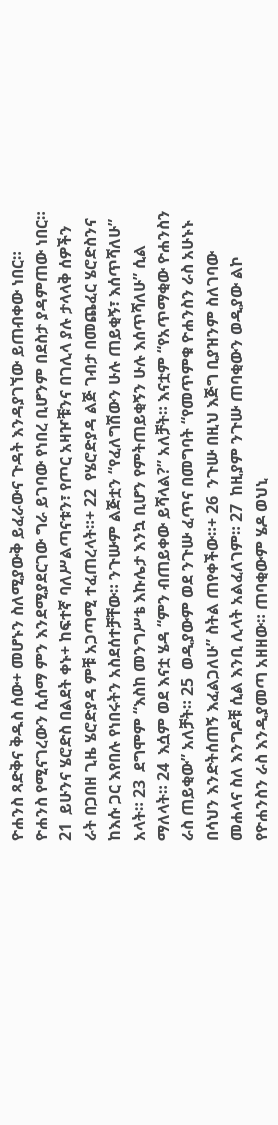ዮሐንስ ጻድቅና ቅዱስ ሰው+ መሆኑን ስለሚያውቅ ይፈራውና ጉዳት እንዳያገኘው ይጠብቀው ነበር። ዮሐንስ የሚናገረውን ሲሰማ ምን እንደሚያደርገው ግራ ይገባው የነበረ ቢሆንም በደስታ ያዳምጠው ነበር። 21  ይሁንና ሄሮድስ በልደት ቀኑ+ ከፍተኛ ባለሥልጣናቱን፣ የጦር አዛዦቹንና በገሊላ ያሉ ታላላቅ ሰዎችን ራት በጋበዘ ጊዜ ሄሮድያዳ ምቹ አጋጣሚ ተፈጠረላት።+ 22  የሄሮድያዳ ልጅ ገብታ በመጨፈር ሄሮድስንና ከእሱ ጋር እየበሉ የነበሩትን አስደሰተቻቸው። ንጉሡም ልጅቷን “የፈለግሽውን ሁሉ ጠይቂኝ፣ እሰጥሻለሁ” አላት። 23  ደግሞም “እስከ መንግሥቴ እኩሌታ እንኳ ቢሆን የምትጠይቂኝን ሁሉ እሰጥሻለሁ” ሲል ማለላት። 24  እሷም ወደ እናቷ ሄዳ “ምን ብጠይቀው ይሻላል?” አለቻት። እናቷም “የአጥማቂው ዮሐንስን ራስ ጠይቂው” አለቻት። 25  ወዲያውም ወደ ንጉሡ ፈጥና በመግባት “የመጥምቁ ዮሐንስን ራስ አሁኑኑ በሳህን እንድትሰጠኝ እፈልጋለሁ” ስትል ጠየቀችው።+ 26  ንጉሡ በዚህ እጅግ ቢያዝንም ስለገባው መሐላና ስለ እንግዶቹ ሲል እንቢ ሊላት አልፈለገም። 27  ከዚያም ንጉሡ ጠባቂውን ወዲያው ልኮ የዮሐንስን ራስ እንዲያመጣ አዘዘው። ጠባቂውም ሄዶ ወህኒ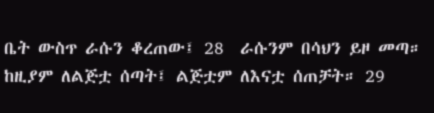ቤት ውስጥ ራሱን ቆረጠው፤ 28  ራሱንም በሳህን ይዞ መጣ። ከዚያም ለልጅቷ ሰጣት፤ ልጅቷም ለእናቷ ሰጠቻት። 29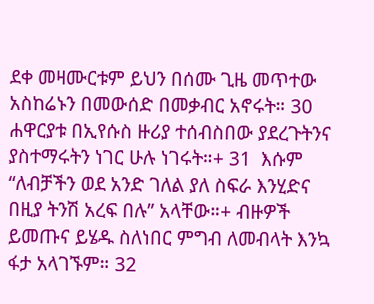ደቀ መዛሙርቱም ይህን በሰሙ ጊዜ መጥተው አስከሬኑን በመውሰድ በመቃብር አኖሩት። 30  ሐዋርያቱ በኢየሱስ ዙሪያ ተሰብስበው ያደረጉትንና ያስተማሩትን ነገር ሁሉ ነገሩት።+ 31  እሱም “ለብቻችን ወደ አንድ ገለል ያለ ስፍራ እንሂድና በዚያ ትንሽ አረፍ በሉ” አላቸው።+ ብዙዎች ይመጡና ይሄዱ ስለነበር ምግብ ለመብላት እንኳ ፋታ አላገኙም። 32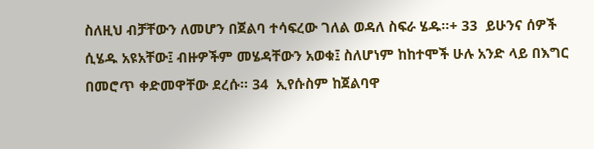ስለዚህ ብቻቸውን ለመሆን በጀልባ ተሳፍረው ገለል ወዳለ ስፍራ ሄዱ።+ 33  ይሁንና ሰዎች ሲሄዱ አዩአቸው፤ ብዙዎችም መሄዳቸውን አወቁ፤ ስለሆነም ከከተሞች ሁሉ አንድ ላይ በእግር በመሮጥ ቀድመዋቸው ደረሱ። 34  ኢየሱስም ከጀልባዋ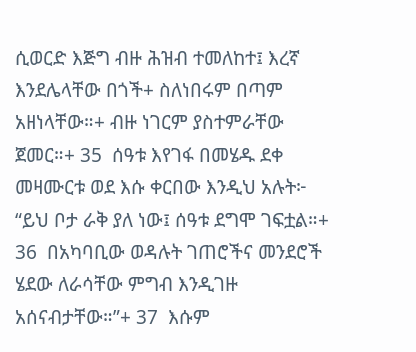ሲወርድ እጅግ ብዙ ሕዝብ ተመለከተ፤ እረኛ እንደሌላቸው በጎች+ ስለነበሩም በጣም አዘነላቸው።+ ብዙ ነገርም ያስተምራቸው ጀመር።+ 35  ሰዓቱ እየገፋ በመሄዱ ደቀ መዛሙርቱ ወደ እሱ ቀርበው እንዲህ አሉት፦ “ይህ ቦታ ራቅ ያለ ነው፤ ሰዓቱ ደግሞ ገፍቷል።+ 36  በአካባቢው ወዳሉት ገጠሮችና መንደሮች ሄደው ለራሳቸው ምግብ እንዲገዙ አሰናብታቸው።”+ 37  እሱም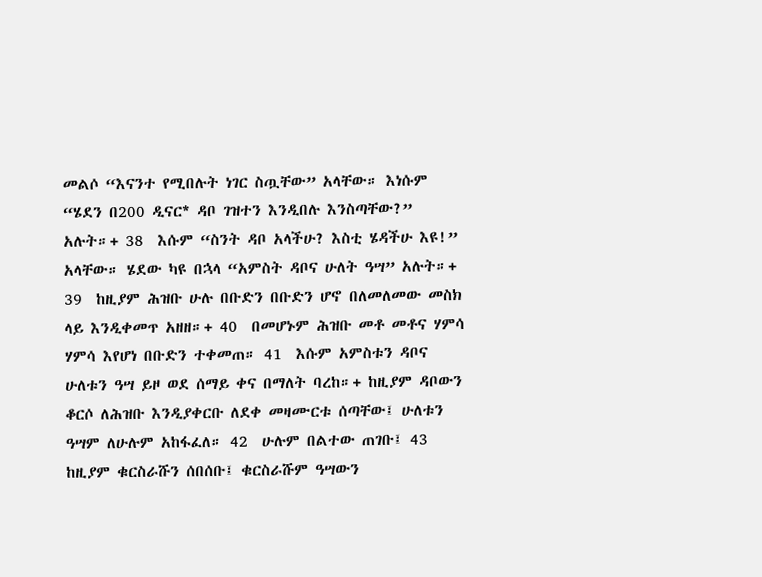መልሶ “እናንተ የሚበሉት ነገር ስጧቸው” አላቸው። እነሱም “ሄደን በ200 ዲናር* ዳቦ ገዝተን እንዲበሉ እንስጣቸው?” አሉት።+ 38  እሱም “ስንት ዳቦ አላችሁ? እስቲ ሄዳችሁ እዩ!” አላቸው። ሄደው ካዩ በኋላ “አምስት ዳቦና ሁለት ዓሣ” አሉት።+ 39  ከዚያም ሕዝቡ ሁሉ በቡድን በቡድን ሆኖ በለመለመው መስክ ላይ እንዲቀመጥ አዘዘ።+ 40  በመሆኑም ሕዝቡ መቶ መቶና ሃምሳ ሃምሳ እየሆነ በቡድን ተቀመጠ። 41  እሱም አምስቱን ዳቦና ሁለቱን ዓሣ ይዞ ወደ ሰማይ ቀና በማለት ባረከ።+ ከዚያም ዳቦውን ቆርሶ ለሕዝቡ እንዲያቀርቡ ለደቀ መዛሙርቱ ሰጣቸው፤ ሁለቱን ዓሣም ለሁሉም አከፋፈለ። 42  ሁሉም በልተው ጠገቡ፤ 43  ከዚያም ቁርስራሹን ሰበሰቡ፤ ቁርስራሹም ዓሣውን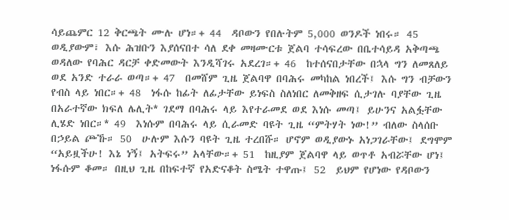ሳይጨምር 12 ቅርጫት ሙሉ ሆነ።+ 44  ዳቦውን የበሉትም 5,000 ወንዶች ነበሩ። 45  ወዲያውም፣ እሱ ሕዝቡን እያሰናበተ ሳለ ደቀ መዛሙርቱ ጀልባ ተሳፍረው በቤተሳይዳ አቅጣጫ ወዳለው የባሕር ዳርቻ ቀድመውት እንዲሻገሩ አደረገ።+ 46  ከተሰናበታቸው በኋላ ግን ለመጸለይ ወደ አንድ ተራራ ወጣ።+ 47  በመሸም ጊዜ ጀልባዋ በባሕሩ መካከል ነበረች፤ እሱ ግን ብቻውን የብስ ላይ ነበር።+ 48  ነፋሱ ከፊት ለፊታቸው ይነፍስ ስለነበር ለመቅዘፍ ሲታገሉ ባያቸው ጊዜ በአራተኛው ክፍለ ሌሊት* ገደማ በባሕሩ ላይ እየተራመደ ወደ እነሱ መጣ፤ ይሁንና አልፏቸው ሊሄድ ነበር።* 49  እነሱም በባሕሩ ላይ ሲራመድ ባዩት ጊዜ “ምትሃት ነው!” ብለው ስላሰቡ በኃይል ጮኹ። 50  ሁሉም እሱን ባዩት ጊዜ ተረበሹ። ሆኖም ወዲያውኑ አነጋገራቸው፤ ደግሞም “አይዟችሁ! እኔ ነኝ፤ አትፍሩ” አላቸው።+ 51  ከዚያም ጀልባዋ ላይ ወጥቶ አብሯቸው ሆነ፤ ነፋሱም ቆመ። በዚህ ጊዜ በከፍተኛ የአድናቆት ስሜት ተዋጡ፤ 52  ይህም የሆነው የዳቦውን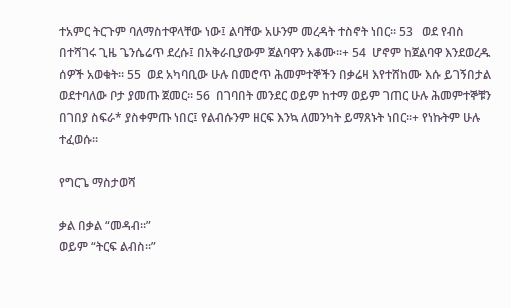ተአምር ትርጉም ባለማስተዋላቸው ነው፤ ልባቸው አሁንም መረዳት ተስኖት ነበር። 53   ወደ የብስ በተሻገሩ ጊዜ ጌንሴሬጥ ደረሱ፤ በአቅራቢያውም ጀልባዋን አቆሙ።+ 54  ሆኖም ከጀልባዋ እንደወረዱ ሰዎች አወቁት። 55  ወደ አካባቢው ሁሉ በመሮጥ ሕመምተኞችን በቃሬዛ እየተሸከሙ እሱ ይገኝበታል ወደተባለው ቦታ ያመጡ ጀመር። 56  በገባበት መንደር ወይም ከተማ ወይም ገጠር ሁሉ ሕመምተኞቹን በገበያ ስፍራ* ያስቀምጡ ነበር፤ የልብሱንም ዘርፍ እንኳ ለመንካት ይማጸኑት ነበር።+ የነኩትም ሁሉ ተፈወሱ።

የግርጌ ማስታወሻ

ቃል በቃል “መዳብ።”
ወይም “ትርፍ ልብስ።”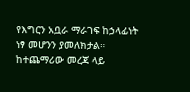የእግርን አቧራ ማራገፍ ከኃላፊነት ነፃ መሆንን ያመለክታል።
ከተጨማሪው መረጃ ላይ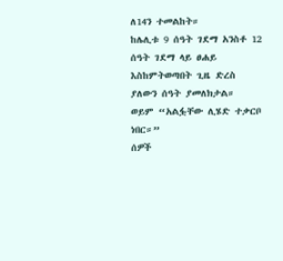ለ14ን ተመልከት።
ከሌሊቱ 9 ሰዓት ገደማ አንስቶ 12 ሰዓት ገደማ ላይ ፀሐይ እስከምትወጣበት ጊዜ ድረስ ያለውን ሰዓት ያመለክታል።
ወይም “አልፏቸው ሊሄድ ተቃርቦ ነበር።”
ሰዎች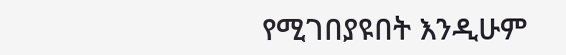የሚገበያዩበት እንዲሁም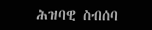ሕዝባዊ ስብሰባ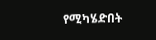የሚካሄድበት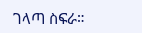ገላጣ ስፍራ።